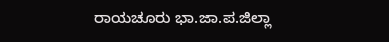ರಾಯಚೂರು ಭಾ.ಜಾ.ಪ.ಜಿಲ್ಲಾ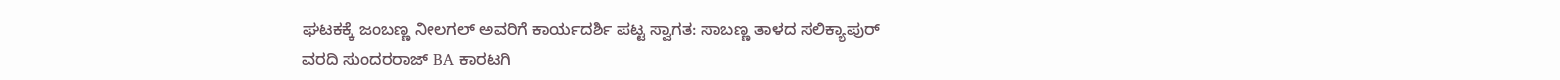ಘಟಕಕ್ಕೆ ಜಂಬಣ್ಣ ನೀಲಗಲ್ ಅವರಿಗೆ ಕಾರ್ಯದರ್ಶಿ ಪಟ್ಟ ಸ್ವಾಗತ: ಸಾಬಣ್ಣ ತಾಳದ ಸಲಿಕ್ಯಾಪುರ್
ವರದಿ ಸುಂದರರಾಜ್ BA ಕಾರಟಗಿ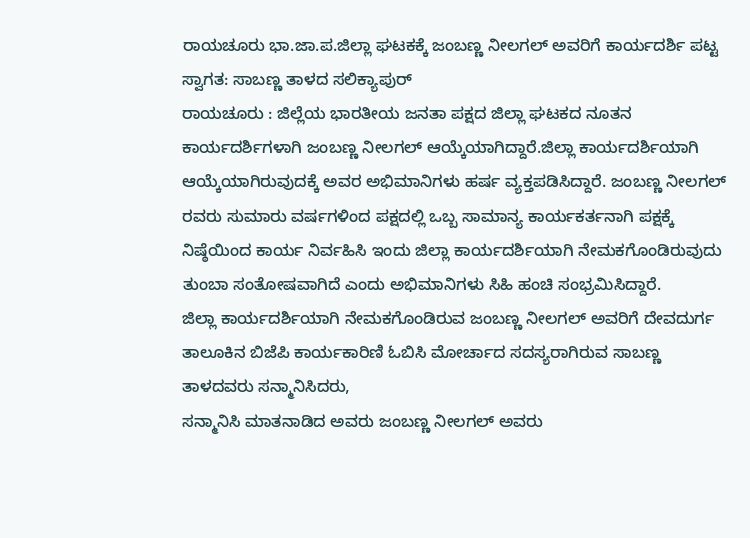ರಾಯಚೂರು ಭಾ.ಜಾ.ಪ.ಜಿಲ್ಲಾ ಘಟಕಕ್ಕೆ ಜಂಬಣ್ಣ ನೀಲಗಲ್ ಅವರಿಗೆ ಕಾರ್ಯದರ್ಶಿ ಪಟ್ಟ ಸ್ವಾಗತ: ಸಾಬಣ್ಣ ತಾಳದ ಸಲಿಕ್ಯಾಪುರ್
ರಾಯಚೂರು : ಜಿಲ್ಲೆಯ ಭಾರತೀಯ ಜನತಾ ಪಕ್ಷದ ಜಿಲ್ಲಾ ಘಟಕದ ನೂತನ ಕಾರ್ಯದರ್ಶಿಗಳಾಗಿ ಜಂಬಣ್ಣ ನೀಲಗಲ್ ಆಯ್ಕೆಯಾಗಿದ್ದಾರೆ.ಜಿಲ್ಲಾ ಕಾರ್ಯದರ್ಶಿಯಾಗಿ ಆಯ್ಕೆಯಾಗಿರುವುದಕ್ಕೆ ಅವರ ಅಭಿಮಾನಿಗಳು ಹರ್ಷ ವ್ಯಕ್ತಪಡಿಸಿದ್ದಾರೆ. ಜಂಬಣ್ಣ ನೀಲಗಲ್ ರವರು ಸುಮಾರು ವರ್ಷಗಳಿಂದ ಪಕ್ಷದಲ್ಲಿ ಒಬ್ಬ ಸಾಮಾನ್ಯ ಕಾರ್ಯಕರ್ತನಾಗಿ ಪಕ್ಷಕ್ಕೆ ನಿಷ್ಠೆಯಿಂದ ಕಾರ್ಯ ನಿರ್ವಹಿಸಿ ಇಂದು ಜಿಲ್ಲಾ ಕಾರ್ಯದರ್ಶಿಯಾಗಿ ನೇಮಕಗೊಂಡಿರುವುದು ತುಂಬಾ ಸಂತೋಷವಾಗಿದೆ ಎಂದು ಅಭಿಮಾನಿಗಳು ಸಿಹಿ ಹಂಚಿ ಸಂಭ್ರಮಿಸಿದ್ದಾರೆ.
ಜಿಲ್ಲಾ ಕಾರ್ಯದರ್ಶಿಯಾಗಿ ನೇಮಕಗೊಂಡಿರುವ ಜಂಬಣ್ಣ ನೀಲಗಲ್ ಅವರಿಗೆ ದೇವದುರ್ಗ ತಾಲೂಕಿನ ಬಿಜೆಪಿ ಕಾರ್ಯಕಾರಿಣಿ ಓಬಿಸಿ ಮೋರ್ಚಾದ ಸದಸ್ಯರಾಗಿರುವ ಸಾಬಣ್ಣ ತಾಳದವರು ಸನ್ಮಾನಿಸಿದರು,
ಸನ್ಮಾನಿಸಿ ಮಾತನಾಡಿದ ಅವರು ಜಂಬಣ್ಣ ನೀಲಗಲ್ ಅವರು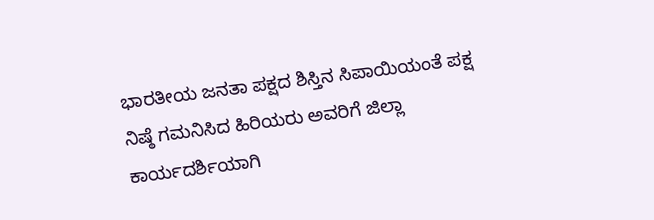ಭಾರತೀಯ ಜನತಾ ಪಕ್ಷದ ಶಿಸ್ತಿನ ಸಿಪಾಯಿಯಂತೆ ಪಕ್ಷ ನಿಷ್ಠೆ ಗಮನಿಸಿದ ಹಿರಿಯರು ಅವರಿಗೆ ಜಿಲ್ಲಾ ಕಾರ್ಯದರ್ಶಿಯಾಗಿ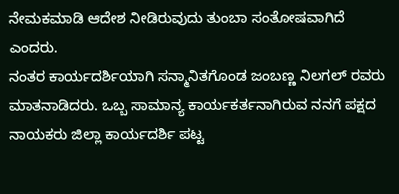ನೇಮಕಮಾಡಿ ಆದೇಶ ನೀಡಿರುವುದು ತುಂಬಾ ಸಂತೋಷವಾಗಿದೆ ಎಂದರು.
ನಂತರ ಕಾರ್ಯದರ್ಶಿಯಾಗಿ ಸನ್ಮಾನಿತಗೊಂಡ ಜಂಬಣ್ಣ ನಿಲಗಲ್ ರವರು ಮಾತನಾಡಿದರು. ಒಬ್ಬ ಸಾಮಾನ್ಯ ಕಾರ್ಯಕರ್ತನಾಗಿರುವ ನನಗೆ ಪಕ್ಷದ ನಾಯಕರು ಜಿಲ್ಲಾ ಕಾರ್ಯದರ್ಶಿ ಪಟ್ಟ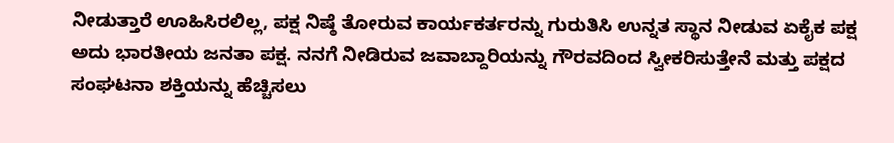ನೀಡುತ್ತಾರೆ ಊಹಿಸಿರಲಿಲ್ಲ, ಪಕ್ಷ ನಿಷ್ಠೆ ತೋರುವ ಕಾರ್ಯಕರ್ತರನ್ನು ಗುರುತಿಸಿ ಉನ್ನತ ಸ್ಥಾನ ನೀಡುವ ಏಕೈಕ ಪಕ್ಷ ಅದು ಭಾರತೀಯ ಜನತಾ ಪಕ್ಷ. ನನಗೆ ನೀಡಿರುವ ಜವಾಬ್ದಾರಿಯನ್ನು ಗೌರವದಿಂದ ಸ್ವೀಕರಿಸುತ್ತೇನೆ ಮತ್ತು ಪಕ್ಷದ ಸಂಘಟನಾ ಶಕ್ತಿಯನ್ನು ಹೆಚ್ಚಿಸಲು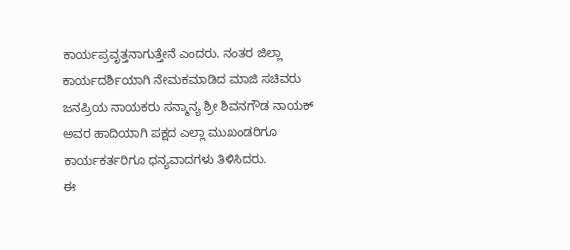ಕಾರ್ಯಪ್ರವೃತ್ತನಾಗುತ್ತೇನೆ ಎಂದರು. ನಂತರ ಜಿಲ್ಲಾ ಕಾರ್ಯದರ್ಶಿಯಾಗಿ ನೇಮಕಮಾಡಿದ ಮಾಜಿ ಸಚಿವರು ಜನಪ್ರಿಯ ನಾಯಕರು ಸನ್ಮಾನ್ಯ ಶ್ರೀ ಶಿವನಗೌಡ ನಾಯಕ್ ಅವರ ಹಾದಿಯಾಗಿ ಪಕ್ಷದ ಎಲ್ಲಾ ಮುಖಂಡರಿಗೂ ಕಾರ್ಯಕರ್ತರಿಗೂ ಧನ್ಯವಾದಗಳು ತಿಳಿಸಿದರು.
ಈ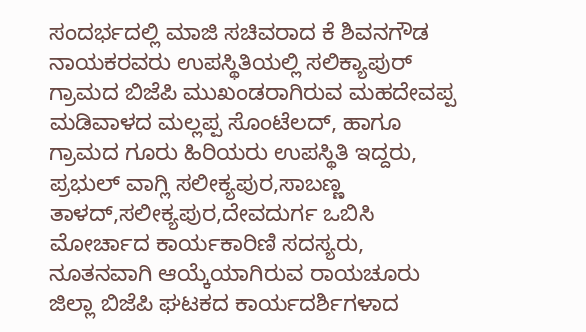ಸಂದರ್ಭದಲ್ಲಿ ಮಾಜಿ ಸಚಿವರಾದ ಕೆ ಶಿವನಗೌಡ ನಾಯಕರವರು ಉಪಸ್ಥಿತಿಯಲ್ಲಿ ಸಲಿಕ್ಯಾಪುರ್ ಗ್ರಾಮದ ಬಿಜೆಪಿ ಮುಖಂಡರಾಗಿರುವ ಮಹದೇವಪ್ಪ ಮಡಿವಾಳದ ಮಲ್ಲಪ್ಪ ಸೊಂಟೆಲದ್, ಹಾಗೂ ಗ್ರಾಮದ ಗೂರು ಹಿರಿಯರು ಉಪಸ್ಥಿತಿ ಇದ್ದರು,
ಪ್ರಭುಲ್ ವಾಗ್ಲಿ ಸಲೀಕ್ಯಪುರ,ಸಾಬಣ್ಣ ತಾಳದ್,ಸಲೀಕ್ಯಪುರ,ದೇವದುರ್ಗ ಒಬಿಸಿ ಮೋರ್ಚಾದ ಕಾರ್ಯಕಾರಿಣಿ ಸದಸ್ಯರು, ನೂತನವಾಗಿ ಆಯ್ಕೆಯಾಗಿರುವ ರಾಯಚೂರು ಜಿಲ್ಲಾ ಬಿಜೆಪಿ ಘಟಕದ ಕಾರ್ಯದರ್ಶಿಗಳಾದ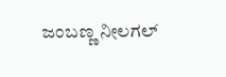ಜಂಬಣ್ಣ ನೀಲಗಲ್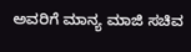ಅವರಿಗೆ ಮಾನ್ಯ ಮಾಜಿ ಸಚಿವ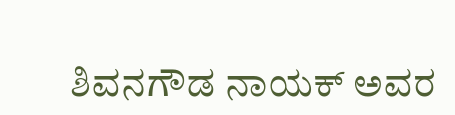ಶಿವನಗೌಡ ನಾಯಕ್ ಅವರ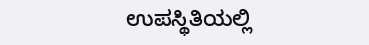ಉಪಸ್ಥಿತಿಯಲ್ಲಿ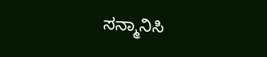ಸನ್ಮಾನಿಸಿ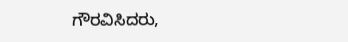ಗೌರವಿಸಿದರು,